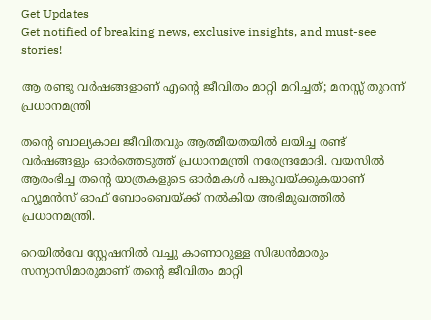Get Updates
Get notified of breaking news, exclusive insights, and must-see stories!

ആ രണ്ടു വർഷങ്ങളാണ് എന്റെ ജീവിതം മാറ്റി മറിച്ചത്; മനസ്സ് തുറന്ന് പ്രധാനമന്ത്രി

തന്റെ ബാല്യകാല ജീവിതവും ആത്മീയതയിൽ ലയിച്ച രണ്ട് വർഷങ്ങളും ഓർത്തെടുത്ത് പ്രധാനമന്ത്രി നരേന്ദ്രമോദി. വയസിൽ ആരംഭിച്ച തന്റെ യാത്രകളുടെ ഓർമകൾ പങ്കുവയ്ക്കുകയാണ് ഹ്യൂമൻസ് ഓഫ് ബോംബെയ്ക്ക് നൽകിയ അഭിമുഖത്തിൽ പ്രധാനമന്ത്രി.

റെയിൽവേ സ്റ്റേഷനിൽ വച്ചു കാണാറുള്ള സിദ്ധൻമാരും സന്യാസിമാരുമാണ് തന്റെ ജീവിതം മാറ്റി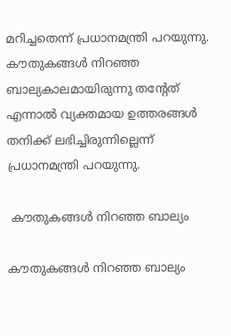മറിച്ചതെന്ന് പ്രധാനമന്ത്രി പറയുന്നു. കൗതുകങ്ങൾ നിറഞ്ഞ ബാല്യകാലമായിരുന്നു തന്റേത് എന്നാൽ വ്യക്തമായ ഉത്തരങ്ങൾ തനിക്ക് ലഭിച്ചിരുന്നില്ലെന്ന് പ്രധാനമന്ത്രി പറയുന്നു.

 കൗതുകങ്ങൾ നിറഞ്ഞ ബാല്യം

കൗതുകങ്ങൾ നിറഞ്ഞ ബാല്യം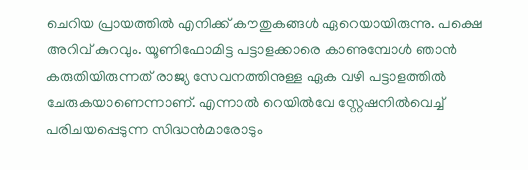ചെറിയ പ്രായത്തിൽ എനിക്ക് കൗതുകങ്ങൾ ഏറെയായിരുന്നു. പക്ഷെ അറിവ് കുറവും. യൂണിഫോമിട്ട പട്ടാളക്കാരെ കാണുമ്പോൾ ഞാൻ കരുതിയിരുന്നത് രാജ്യ സേവനത്തിനുള്ള ഏക വഴി പട്ടാളത്തിൽ ചേരുകയാണെന്നാണ്. എന്നാൽ റെയിൽവേ സ്റ്റേഷനിൽവെച്ച് പരിചയപ്പെടുന്ന സിദ്ധൻമാരോടും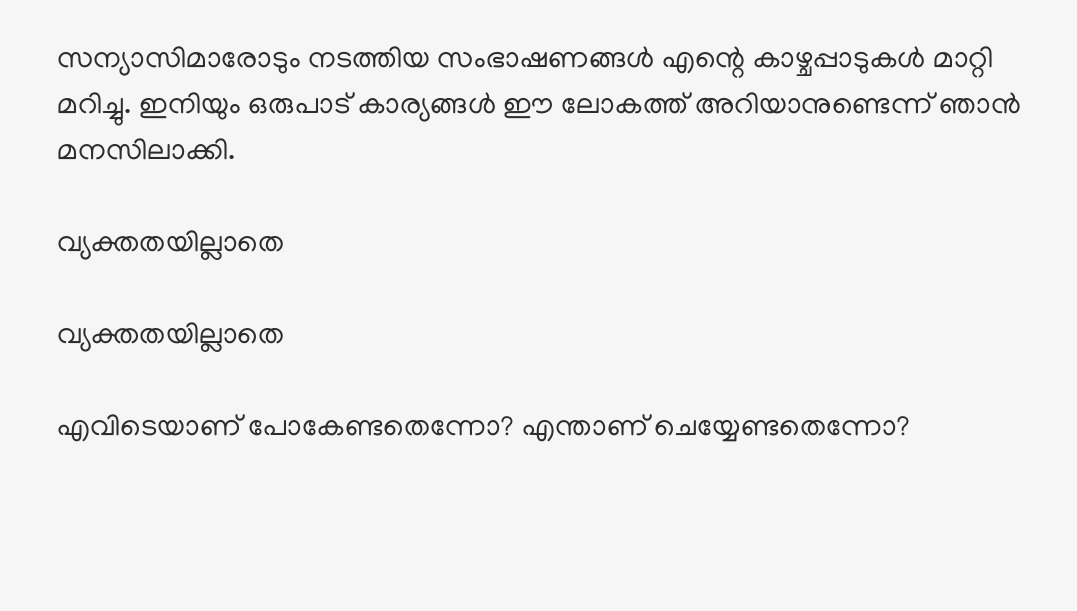സന്യാസിമാരോടും നടത്തിയ സംഭാഷണങ്ങൾ എന്റെ കാഴ്ചപ്പാടുകൾ മാറ്റി മറിച്ചു. ഇനിയും ഒരുപാട് കാര്യങ്ങൾ ഈ ലോകത്ത് അറിയാനുണ്ടെന്ന് ഞാൻ മനസിലാക്കി.

വ്യക്തതയില്ലാതെ

വ്യക്തതയില്ലാതെ

എവിടെയാണ് പോകേണ്ടതെന്നോ? എന്താണ് ചെയ്യേണ്ടതെന്നോ?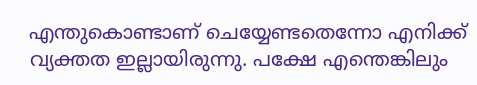എന്തുകൊണ്ടാണ് ചെയ്യേണ്ടതെന്നോ എനിക്ക് വ്യക്തത ഇല്ലായിരുന്നു. പക്ഷേ എന്തെങ്കിലും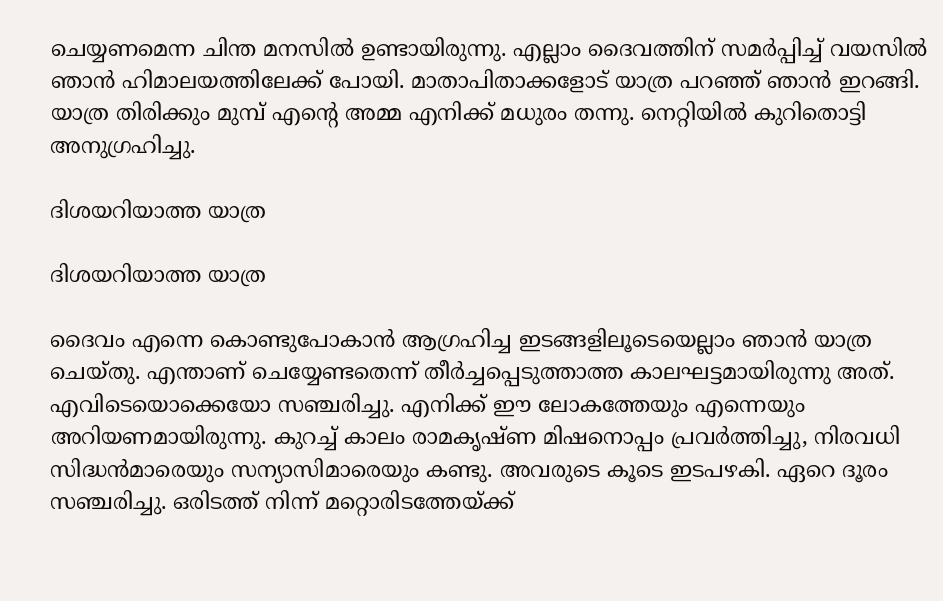ചെയ്യണമെന്ന ചിന്ത മനസിൽ ഉണ്ടായിരുന്നു. എല്ലാം ദൈവത്തിന് സമർപ്പിച്ച് വയസിൽ ഞാൻ ഹിമാലയത്തിലേക്ക് പോയി. മാതാപിതാക്കളോട് യാത്ര പറഞ്ഞ് ഞാൻ ഇറങ്ങി. യാത്ര തിരിക്കും മുമ്പ് എന്റെ അമ്മ എനിക്ക് മധുരം തന്നു. നെറ്റിയിൽ കുറിതൊട്ടി അനുഗ്രഹിച്ചു.

ദിശയറിയാത്ത യാത്ര

ദിശയറിയാത്ത യാത്ര

ദൈവം എന്നെ കൊണ്ടുപോകാൻ ആഗ്രഹിച്ച ഇടങ്ങളിലൂടെയെല്ലാം ഞാൻ യാത്ര ചെയ്തു. എന്താണ് ചെയ്യേണ്ടതെന്ന് തീർച്ചപ്പെടുത്താത്ത കാലഘട്ടമായിരുന്നു അത്. എവിടെയൊക്കെയോ സഞ്ചരിച്ചു. എനിക്ക് ഈ ലോകത്തേയും എന്നെയും അറിയണമായിരുന്നു. കുറച്ച് കാലം രാമകൃഷ്ണ മിഷനൊപ്പം പ്രവർത്തിച്ചു, നിരവധി സിദ്ധൻമാരെയും സന്യാസിമാരെയും കണ്ടു. അവരുടെ കൂടെ ഇടപഴകി. ഏറെ ദൂരം സഞ്ചരിച്ചു. ഒരിടത്ത് നിന്ന് മറ്റൊരിടത്തേയ്ക്ക്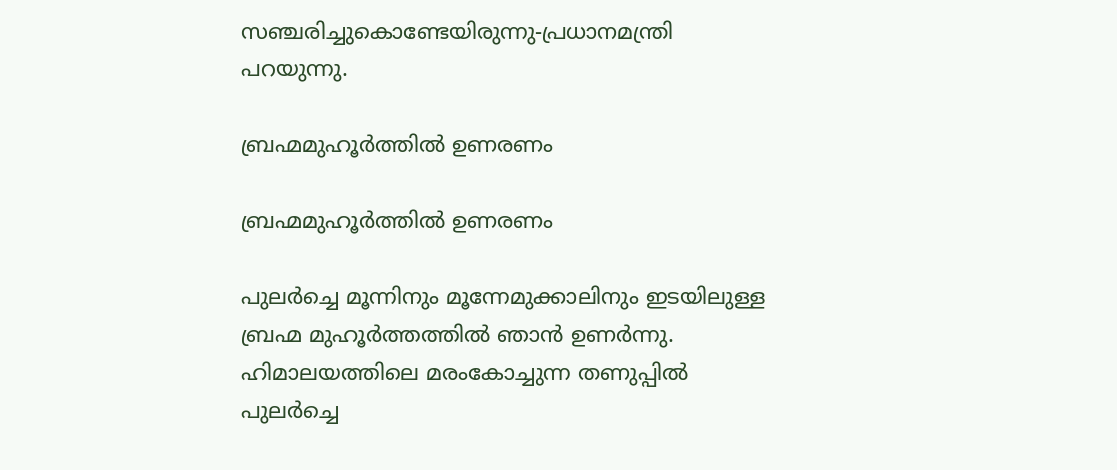സഞ്ചരിച്ചുകൊണ്ടേയിരുന്നു-പ്രധാനമന്ത്രി പറയുന്നു.

ബ്രഹ്മമുഹൂർത്തിൽ ഉണരണം

ബ്രഹ്മമുഹൂർത്തിൽ ഉണരണം

പുലർച്ചെ മൂന്നിനും മൂന്നേമുക്കാലിനും ഇടയിലുള്ള ബ്രഹ്മ മുഹൂർത്തത്തിൽ ഞാൻ ഉണർന്നു. ഹിമാലയത്തിലെ മരംകോച്ചുന്ന തണുപ്പിൽ പുലർച്ചെ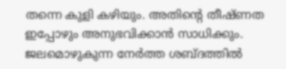തന്നെ കുളി കഴിയും. അതിന്റെ തീഷ്ണത ഇപ്പോഴും അനുഭവിക്കാൻ സാധിക്കും. ജലമൊഴുകുന്ന നേർത്ത ശബ്ദത്തിൽ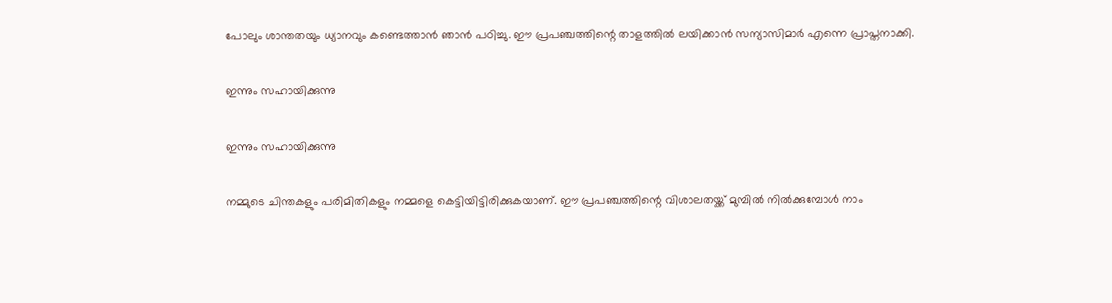പോലും ശാന്തതയും ധ്യാനവും കണ്ടെത്താൻ ഞാൻ പഠിച്ചു. ഈ പ്രപഞ്ചത്തിന്റെ താളത്തിൽ ലയിക്കാൻ സന്യാസിമാർ എന്നെ പ്രാപ്തനാക്കി.

ഇന്നും സഹായിക്കുന്നു

ഇന്നും സഹായിക്കുന്നു

നമ്മുടെ ചിന്തകളും പരിമിതികളും നമ്മളെ കെട്ടിയിട്ടിരിക്കുകയാണ്. ഈ പ്രപഞ്ചത്തിന്റെ വിശാലതയ്ക്ക് മുമ്പിൽ നിൽക്കുമ്പോൾ നാം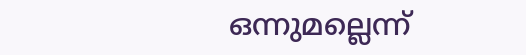ഒന്നുമല്ലെന്ന്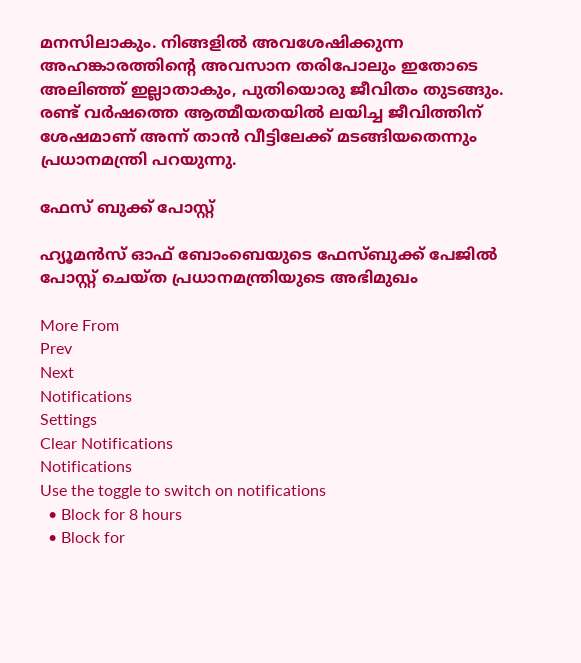മനസിലാകും. നിങ്ങളിൽ അവശേഷിക്കുന്ന അഹങ്കാരത്തിന്റെ അവസാന തരിപോലും ഇതോടെ അലിഞ്ഞ് ഇല്ലാതാകും, പുതിയൊരു ജീവിതം തുടങ്ങും. രണ്ട് വർഷത്തെ ആത്മീയതയിൽ ലയിച്ച ജീവിത്തിന് ശേഷമാണ് അന്ന് താൻ വീട്ടിലേക്ക് മടങ്ങിയതെന്നും പ്രധാനമന്ത്രി പറയുന്നു.

ഫേസ് ബുക്ക് പോസ്റ്റ്

ഹ്യൂമൻസ് ഓഫ് ബോംബെയുടെ ഫേസ്ബുക്ക് പേജിൽ പോസ്റ്റ് ചെയ്ത പ്രധാനമന്ത്രിയുടെ അഭിമുഖം

More From
Prev
Next
Notifications
Settings
Clear Notifications
Notifications
Use the toggle to switch on notifications
  • Block for 8 hours
  • Block for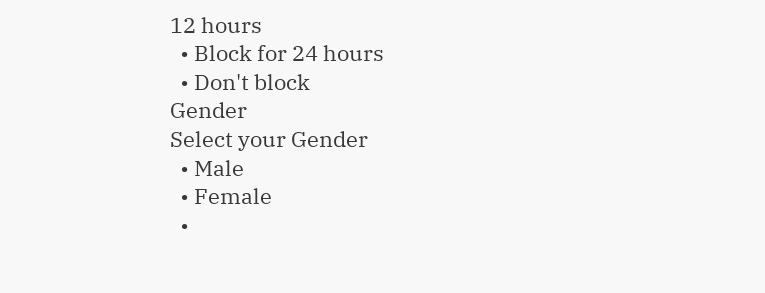12 hours
  • Block for 24 hours
  • Don't block
Gender
Select your Gender
  • Male
  • Female
  •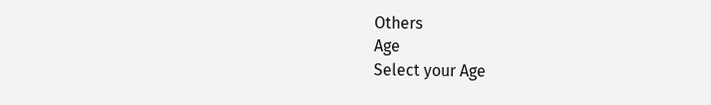Others
Age
Select your Age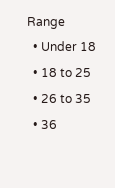Range
  • Under 18
  • 18 to 25
  • 26 to 35
  • 36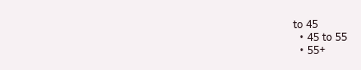to 45
  • 45 to 55
  • 55+